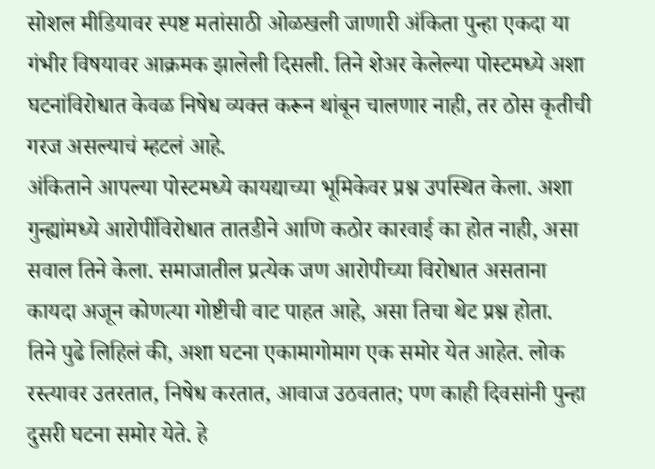सोशल मीडियावर स्पष्ट मतांसाठी ओळखली जाणारी अंकिता पुन्हा एकदा या गंभीर विषयावर आक्रमक झालेली दिसली. तिने शेअर केलेल्या पोस्टमध्ये अशा घटनांविरोधात केवळ निषेध व्यक्त करून थांबून चालणार नाही, तर ठोस कृतीची गरज असल्याचं म्हटलं आहे.
अंकिताने आपल्या पोस्टमध्ये कायद्याच्या भूमिकेवर प्रश्न उपस्थित केला. अशा गुन्ह्यांमध्ये आरोपींविरोधात तातडीने आणि कठोर कारवाई का होत नाही, असा सवाल तिने केला. समाजातील प्रत्येक जण आरोपीच्या विरोधात असताना कायदा अजून कोणत्या गोष्टीची वाट पाहत आहे, असा तिचा थेट प्रश्न होता.
तिने पुढे लिहिलं की, अशा घटना एकामागोमाग एक समोर येत आहेत. लोक रस्त्यावर उतरतात, निषेध करतात, आवाज उठवतात; पण काही दिवसांनी पुन्हा दुसरी घटना समोर येते. हे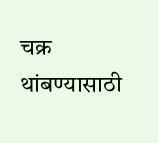चक्र थांबण्यासाठी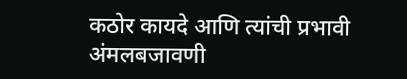कठोर कायदे आणि त्यांची प्रभावी अंमलबजावणी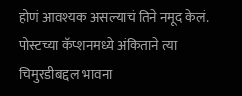होणं आवश्यक असल्याचं तिने नमूद केलं.
पोस्टच्या कॅप्शनमध्ये अंकिताने त्या चिमुरडीबद्दल भावना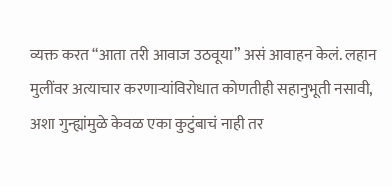व्यक्त करत “आता तरी आवाज उठवूया” असं आवाहन केलं. लहान मुलींवर अत्याचार करणाऱ्यांविरोधात कोणतीही सहानुभूती नसावी, अशा गुन्ह्यांमुळे केवळ एका कुटुंबाचं नाही तर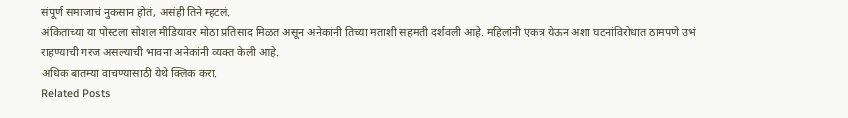संपूर्ण समाजाचं नुकसान होतं, असंही तिने म्हटलं.
अंकिताच्या या पोस्टला सोशल मीडियावर मोठा प्रतिसाद मिळत असून अनेकांनी तिच्या मताशी सहमती दर्शवली आहे. महिलांनी एकत्र येऊन अशा घटनांविरोधात ठामपणे उभं राहण्याची गरज असल्याची भावना अनेकांनी व्यक्त केली आहे.
अधिक बातम्या वाचण्यासाठी येथे क्लिक करा.
Related Posts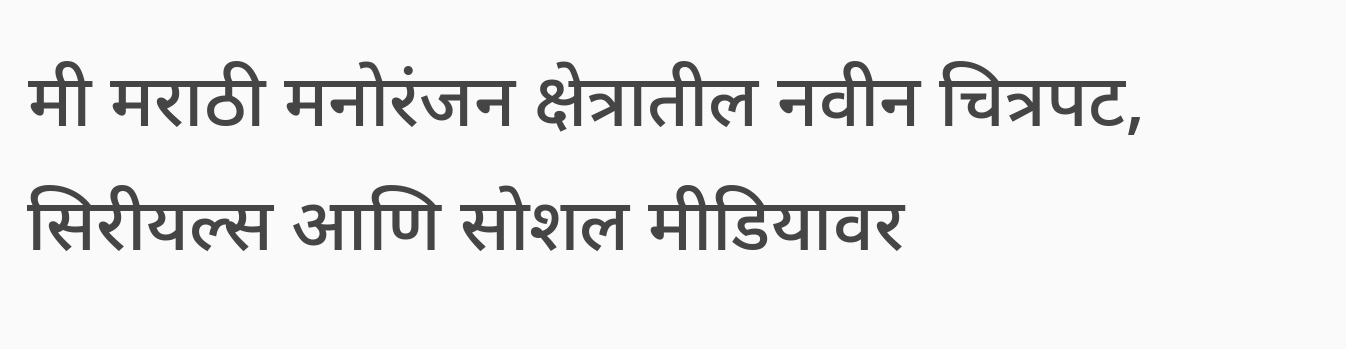मी मराठी मनोरंजन क्षेत्रातील नवीन चित्रपट, सिरीयल्स आणि सोशल मीडियावर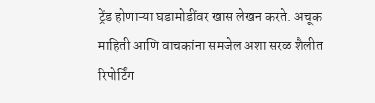ट्रेंड होणाऱ्या घडामोडींवर खास लेखन करते. अचूक माहिती आणि वाचकांना समजेल अशा सरळ शैलीत रिपोर्टिंग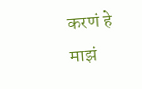करणं हे माझं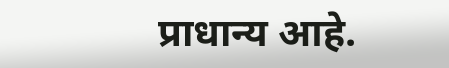प्राधान्य आहे.